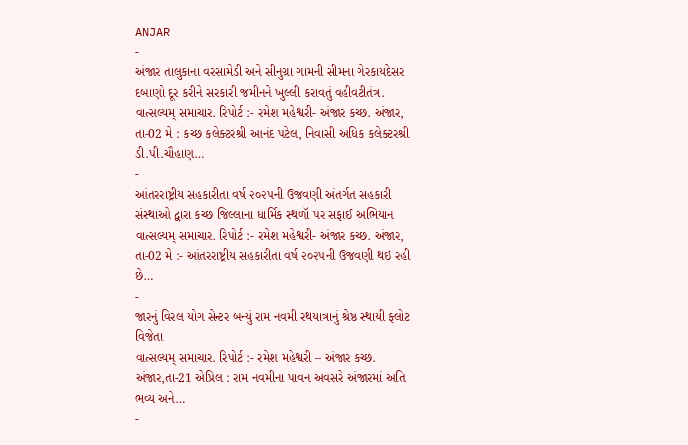ANJAR
-
અંજાર તાલુકાના વરસામેડી અને સીનુગ્રા ગામની સીમના ગેરકાયદેસર દબાણો દૂર કરીને સરકારી જમીનને ખુલ્લી કરાવતું વહીવટીતંત્ર.
વાત્સલ્યમ્ સમાચાર. રિપોર્ટ :- રમેશ મહેશ્વરી- અંજાર કચ્છ. અંજાર, તા-02 મે : કચ્છ કલેક્ટરશ્રી આનંદ પટેલ, નિવાસી અધિક કલેક્ટરશ્રી ડી.પી.ચૌહાણ…
-
આંતરરાષ્ટ્રીય સહકારીતા વર્ષ ૨૦૨૫ની ઉજવણી અંતર્ગત સહકારી સંસ્થાઓ દ્વારા કચ્છ જિલ્લાના ધાર્મિક સ્થળૉ પર સફાઈ અભિયાન
વાત્સલ્યમ્ સમાચાર. રિપોર્ટ :- રમેશ મહેશ્વરી- અંજાર કચ્છ. અંજાર, તા-02 મે :- આંતરરાષ્ટ્રીય સહકારીતા વર્ષ ૨૦૨૫ની ઉજવણી થઇ રહી છે…
-
જારનું વિરલ યોગ સેન્ટર બન્યું રામ નવમી રથયાત્રાનું શ્રેષ્ઠ સ્થાયી ફ્લોટ વિજેતા
વાત્સલ્યમ્ સમાચાર. રિપોર્ટ :- રમેશ મહેશ્વરી – અંજાર કચ્છ. અંજાર,તા-21 એપ્રિલ : રામ નવમીના પાવન અવસરે અંજારમાં અતિ ભવ્ય અને…
-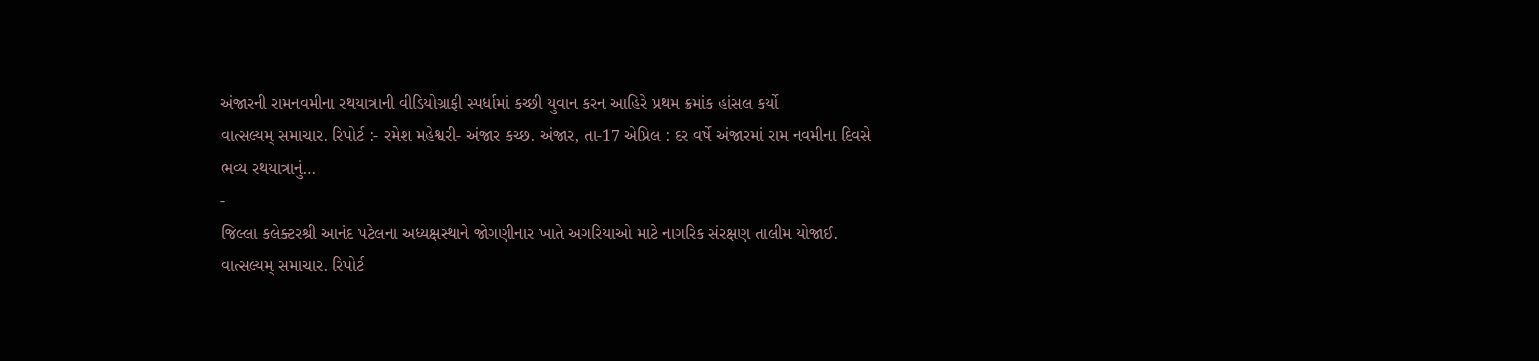અંજારની રામનવમીના રથયાત્રાની વીડિયોગ્રાફી સ્પર્ધામાં કચ્છી યુવાન કરન આહિરે પ્રથમ ક્રમાંક હાંસલ કર્યો
વાત્સલ્યમ્ સમાચાર. રિપોર્ટ :- રમેશ મહેશ્વરી- અંજાર કચ્છ. અંજાર, તા-17 એપ્રિલ : દર વર્ષે અંજારમાં રામ નવમીના દિવસે ભવ્ય રથયાત્રાનું…
-
જિલ્લા કલેક્ટરશ્રી આનંદ પટેલના અધ્યક્ષસ્થાને જોગણીનાર ખાતે અગરિયાઓ માટે નાગરિક સંરક્ષણ તાલીમ યોજાઈ.
વાત્સલ્યમ્ સમાચાર. રિપોર્ટ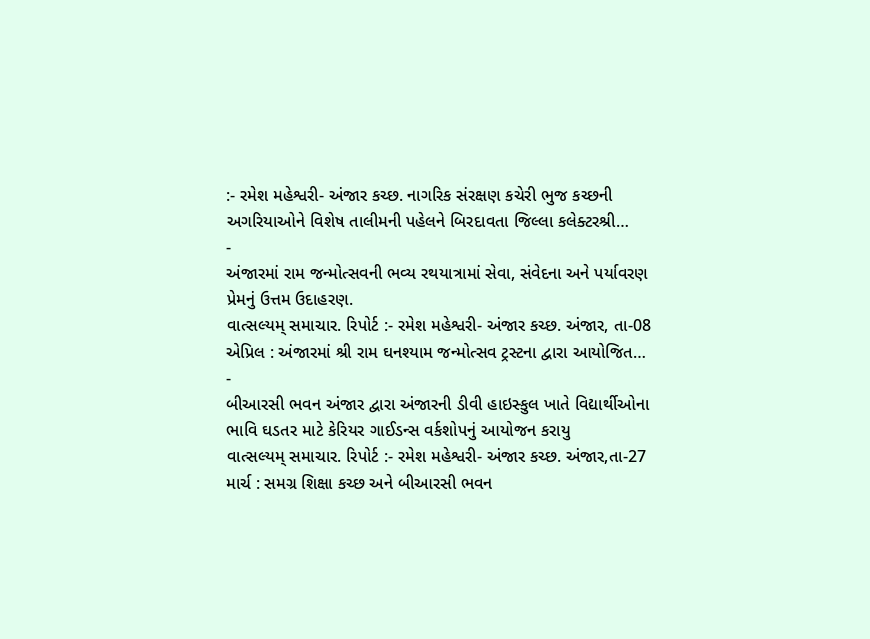:- રમેશ મહેશ્વરી- અંજાર કચ્છ. નાગરિક સંરક્ષણ કચેરી ભુજ કચ્છની અગરિયાઓને વિશેષ તાલીમની પહેલને બિરદાવતા જિલ્લા કલેક્ટરશ્રી…
-
અંજારમાં રામ જન્મોત્સવની ભવ્ય રથયાત્રામાં સેવા, સંવેદના અને પર્યાવરણ પ્રેમનું ઉત્તમ ઉદાહરણ.
વાત્સલ્યમ્ સમાચાર. રિપોર્ટ :- રમેશ મહેશ્વરી- અંજાર કચ્છ. અંજાર, તા-08 એપ્રિલ : અંજારમાં શ્રી રામ ઘનશ્યામ જન્મોત્સવ ટ્રસ્ટના દ્વારા આયોજિત…
-
બીઆરસી ભવન અંજાર દ્વારા અંજારની ડીવી હાઇસ્કુલ ખાતે વિદ્યાર્થીઓના ભાવિ ઘડતર માટે કેરિયર ગાઈડન્સ વર્કશોપનું આયોજન કરાયુ
વાત્સલ્યમ્ સમાચાર. રિપોર્ટ :- રમેશ મહેશ્વરી- અંજાર કચ્છ. અંજાર,તા-27 માર્ચ : સમગ્ર શિક્ષા કચ્છ અને બીઆરસી ભવન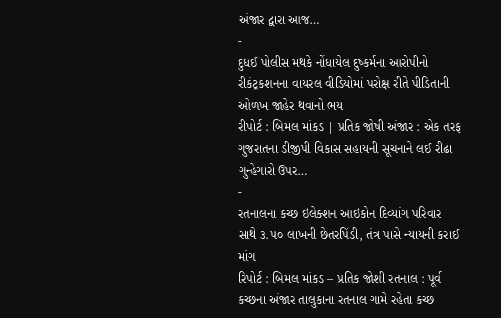અંજાર દ્વારા આજ…
-
દુધઈ પોલીસ મથકે નોંધાયેલ દુષ્કર્મના આરોપીનો રીકંટ્રકશનના વાયરલ વીડિયોમાં પરોક્ષ રીતે પીડિતાની ઓળખ જાહેર થવાનો ભય
રીપોર્ટ : બિમલ માંકડ | પ્રતિક જોષી અંજાર : એક તરફ ગુજરાતના ડીજીપી વિકાસ સહાયની સૂચનાને લઈ રીઢા ગુન્હેગારો ઉપર…
-
રતનાલના કચ્છ ઇલેક્શન આઇકોન દિવ્યાંગ પરિવાર સાથે ૩.૫૦ લાખની છેતરપિંડી, તંત્ર પાસે ન્યાયની કરાઈ માંગ
રિપોર્ટ : બિમલ માંકડ – પ્રતિક જોશી રતનાલ : પૂર્વ કચ્છના અંજાર તાલુકાના રતનાલ ગામે રહેતા કચ્છ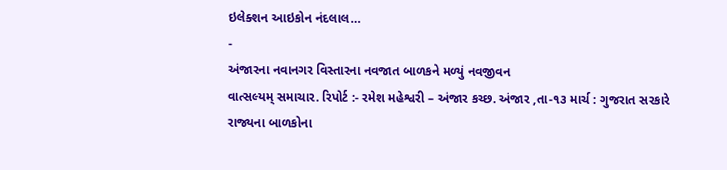ઇલેક્શન આઇકોન નંદલાલ…
-
અંજારના નવાનગર વિસ્તારના નવજાત બાળકને મળ્યું નવજીવન
વાત્સલ્યમ્ સમાચાર. રિપોર્ટ :- રમેશ મહેશ્વરી – અંજાર કચ્છ. અંજાર ,તા-૧૩ માર્ચ : ગુજરાત સરકારે રાજ્યના બાળકોના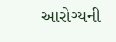આરોગ્યની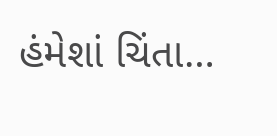હંમેશાં ચિંતા…